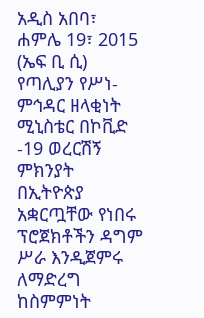አዲስ አበባ፣ ሐምሌ 19፣ 2015 (ኤፍ ቢ ሲ) የጣሊያን የሥነ-ምኅዳር ዘላቂነት ሚኒስቴር በኮቪድ -19 ወረርሽኝ ምክንያት በኢትዮጵያ አቋርጧቸው የነበሩ ፕሮጀክቶችን ዳግም ሥራ እንዲጀምሩ ለማድረግ ከስምምነት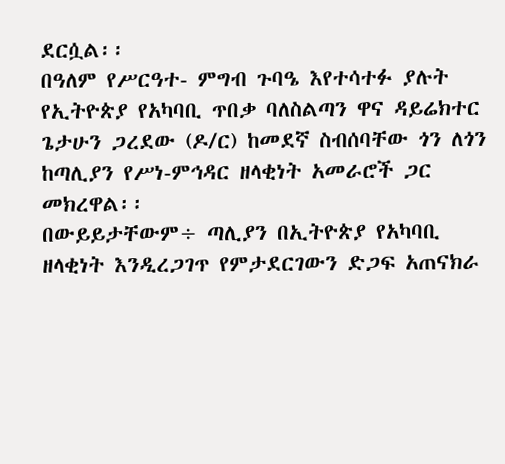ደርሷል፡፡
በዓለም የሥርዓተ- ምግብ ጉባዔ እየተሳተፉ ያሉት የኢትዮጵያ የአካባቢ ጥበቃ ባለስልጣን ዋና ዳይሬክተር ጌታሁን ጋረደው (ዶ/ር) ከመደኛ ስብሰባቸው ጎን ለጎን ከጣሊያን የሥነ-ምኅዳር ዘላቂነት አመራሮች ጋር መክረዋል፡፡
በውይይታቸውም÷ ጣሊያን በኢትዮጵያ የአካባቢ ዘላቂነት እንዲረጋገጥ የምታደርገውን ድጋፍ አጠናክራ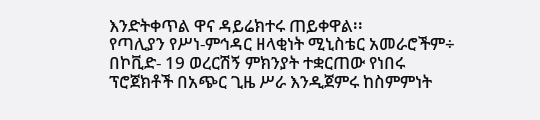እንድትቀጥል ዋና ዳይሬክተሩ ጠይቀዋል፡፡
የጣሊያን የሥነ-ምኅዳር ዘላቂነት ሚኒስቴር አመራሮችም÷ በኮቪድ- 19 ወረርሽኝ ምክንያት ተቋርጠው የነበሩ ፕሮጀክቶች በአጭር ጊዜ ሥራ እንዲጀምሩ ከስምምነት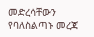መድረሳቸውን የባለስልጣኑ መረጃ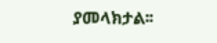ያመላክታል፡፡